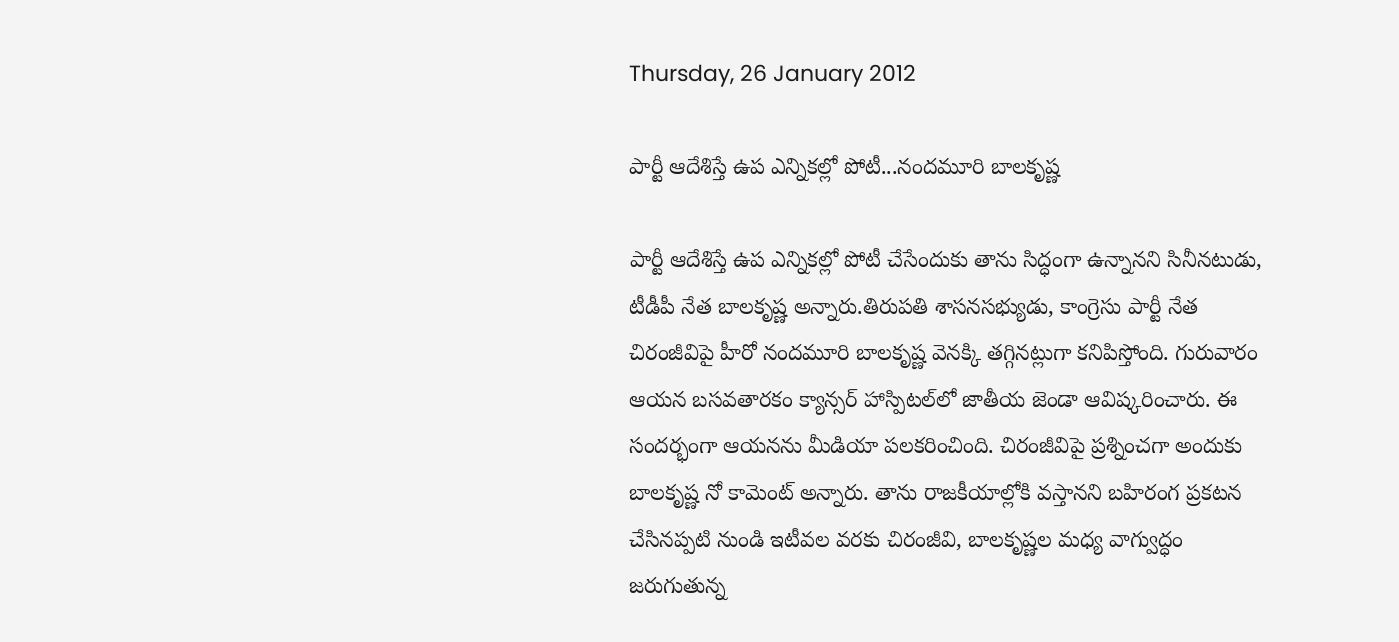Thursday, 26 January 2012

పార్టీ ఆదేశిస్తే ఉప ఎన్నికల్లో పోటీ...నందమూరి బాలకృష్ణ

పార్టీ ఆదేశిస్తే ఉప ఎన్నికల్లో పోటీ చేసేందుకు తాను సిద్ధంగా ఉన్నానని సినీనటుడు, టీడీపీ నేత బాలకృష్ణ అన్నారు.తిరుపతి శాసనసభ్యుడు, కాంగ్రెసు పార్టీ నేత చిరంజీవిపై హీరో నందమూరి బాలకృష్ణ వెనక్కి తగ్గినట్లుగా కనిపిస్తోంది. గురువారం ఆయన బసవతారకం క్యాన్సర్ హాస్పిటల్‌లో జాతీయ జెండా ఆవిష్కరించారు. ఈ సందర్భంగా ఆయనను మీడియా పలకరించింది. చిరంజీవిపై ప్రశ్నించగా అందుకు బాలకృష్ణ నో కామెంట్ అన్నారు. తాను రాజకీయాల్లోకి వస్తానని బహిరంగ ప్రకటన చేసినప్పటి నుండి ఇటీవల వరకు చిరంజీవి, బాలకృష్ణల మధ్య వాగ్వుద్ధం జరుగుతున్న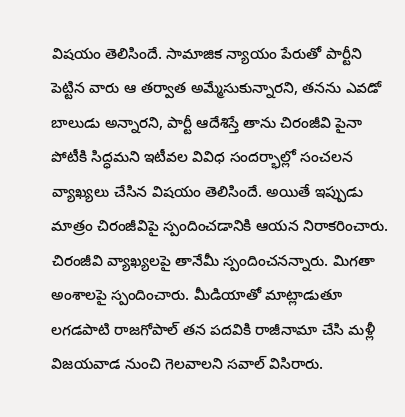విషయం తెలిసిందే. సామాజిక న్యాయం పేరుతో పార్టీని పెట్టిన వారు ఆ తర్వాత అమ్మేసుకున్నారని, తనను ఎవడో బాలుడు అన్నారని, పార్టీ ఆదేశిస్తే తాను చిరంజీవి పైనా పోటీకి సిద్ధమని ఇటీవల వివిధ సందర్భాల్లో సంచలన వ్యాఖ్యలు చేసిన విషయం తెలిసిందే. అయితే ఇప్పుడు మాత్రం చిరంజీవిపై స్పందించడానికి ఆయన నిరాకరించారు. చిరంజీవి వ్యాఖ్యలపై తానేమీ స్పందించనన్నారు. మిగతా అంశాలపై స్పందించారు. మీడియాతో మాట్లాడుతూ లగడపాటి రాజగోపాల్ తన పదవికి రాజీనామా చేసి మళ్లీ విజయవాడ నుంచి గెలవాలని సవాల్ విసిరారు.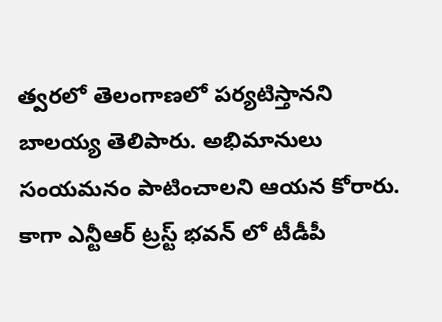త్వరలో తెలంగాణలో పర్యటిస్తానని బాలయ్య తెలిపారు. అభిమానులు సంయమనం పాటించాలని ఆయన కోరారు. కాగా ఎన్టీఆర్ ట్రస్ట్ భవన్ లో టీడీపీ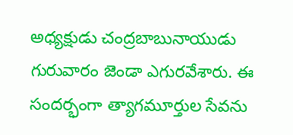అధ్యక్షుడు చంద్రబాబునాయుడు గురువారం జెండా ఎగురవేశారు. ఈ సందర్భంగా త్యాగమూర్తుల సేవను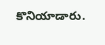కొనియాడారు.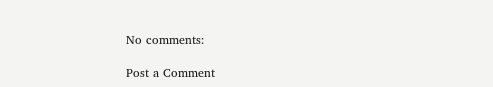No comments:

Post a Comment